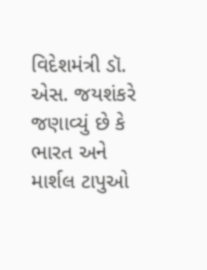વિદેશમંત્રી ડૉ. એસ. જયશંકરે જણાવ્યું છે કે ભારત અને માર્શલ ટાપુઓ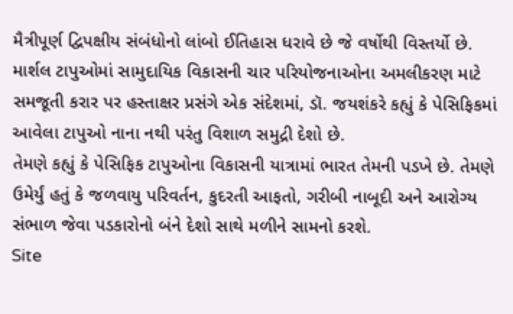મૈત્રીપૂર્ણ દ્વિપક્ષીય સંબંધોનો લાંબો ઈતિહાસ ધરાવે છે જે વર્ષોથી વિસ્તર્યો છે. માર્શલ ટાપુઓમાં સામુદાયિક વિકાસની ચાર પરિયોજનાઓના અમલીકરણ માટે સમજૂતી કરાર પર હસ્તાક્ષર પ્રસંગે એક સંદેશમાં, ડૉ. જયશંકરે કહ્યું કે પેસિફિકમાં આવેલા ટાપુઓ નાના નથી પરંતુ વિશાળ સમુદ્રી દેશો છે.
તેમણે કહ્યું કે પેસિફિક ટાપુઓના વિકાસની યાત્રામાં ભારત તેમની પડખે છે. તેમણે ઉમેર્યું હતું કે જળવાયુ પરિવર્તન, કુદરતી આફતો, ગરીબી નાબૂદી અને આરોગ્ય સંભાળ જેવા પડકારોનો બંને દેશો સાથે મળીને સામનો કરશે.
Site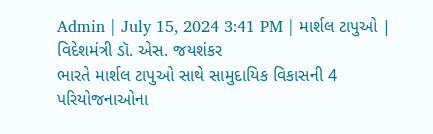Admin | July 15, 2024 3:41 PM | માર્શલ ટાપુઓ | વિદેશમંત્રી ડૉ. એસ. જયશંકર
ભારતે માર્શલ ટાપુઓ સાથે સામુદાયિક વિકાસની 4 પરિયોજનાઓના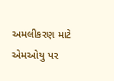અમલીકરણ માટે એમઓયુ પર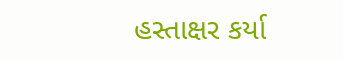હસ્તાક્ષર કર્યા